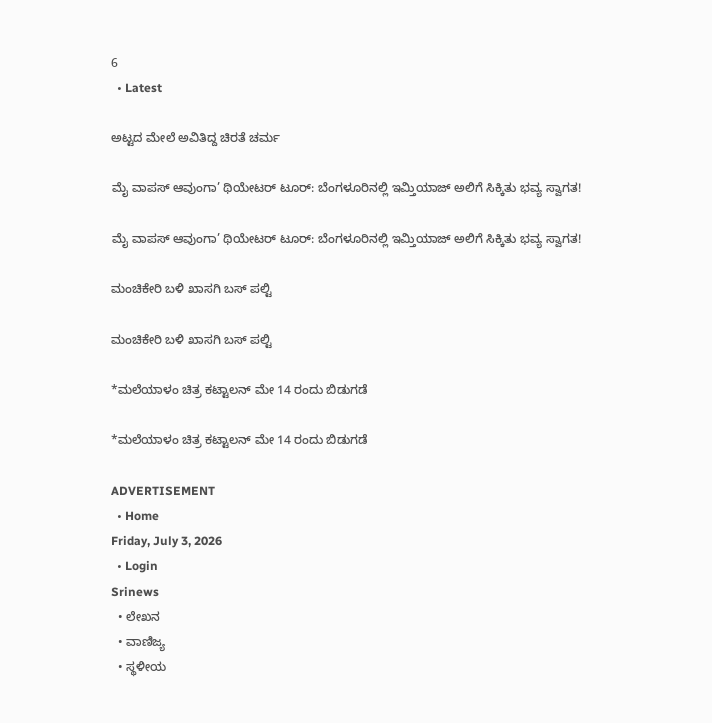6
  • Latest

ಅಟ್ಟದ ಮೇಲೆ ಅವಿತಿದ್ದ ಚಿರತೆ ಚರ್ಮ

ಮೈ ವಾಪಸ್ ಆವುಂಗಾ’ ಥಿಯೇಟರ್ ಟೂರ್: ಬೆಂಗಳೂರಿನಲ್ಲಿ ಇಮ್ತಿಯಾಜ್ ಅಲಿಗೆ ಸಿಕ್ಕಿತು ಭವ್ಯ ಸ್ವಾಗತ!

ಮೈ ವಾಪಸ್ ಆವುಂಗಾ’ ಥಿಯೇಟರ್ ಟೂರ್: ಬೆಂಗಳೂರಿನಲ್ಲಿ ಇಮ್ತಿಯಾಜ್ ಅಲಿಗೆ ಸಿಕ್ಕಿತು ಭವ್ಯ ಸ್ವಾಗತ!

ಮಂಚಿಕೇರಿ‌ ಬಳಿ ಖಾಸಗಿ ಬಸ್ ಪಲ್ಟಿ

ಮಂಚಿಕೇರಿ‌ ಬಳಿ ಖಾಸಗಿ ಬಸ್ ಪಲ್ಟಿ

*ಮಲೆಯಾಳಂ ಚಿತ್ರ ಕಟ್ಟಾಲನ್ ಮೇ 14 ರಂದು ಬಿಡುಗಡೆ

*ಮಲೆಯಾಳಂ ಚಿತ್ರ ಕಟ್ಟಾಲನ್ ಮೇ 14 ರಂದು ಬಿಡುಗಡೆ

ADVERTISEMENT
  • Home
Friday, July 3, 2026
  • Login
Srinews
  • ಲೇಖನ
  • ವಾಣಿಜ್ಯ
  • ಸ್ಥಳೀಯ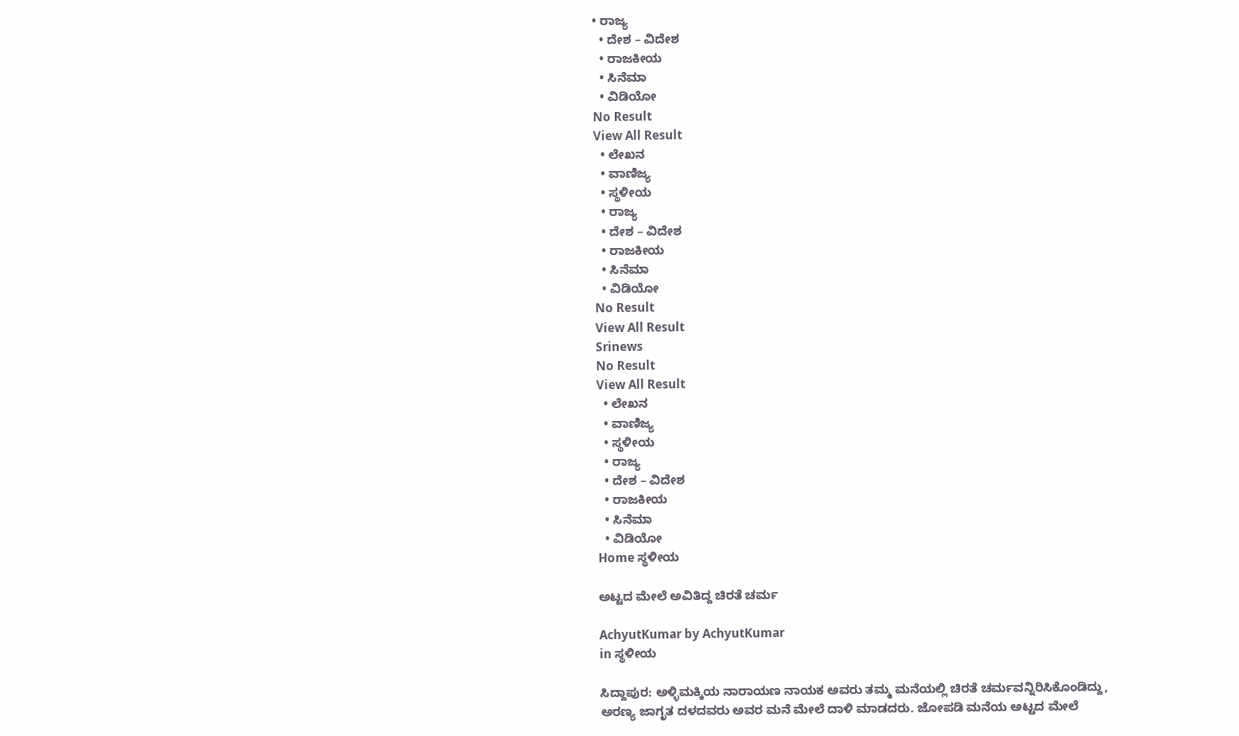• ರಾಜ್ಯ
  • ದೇಶ – ವಿದೇಶ
  • ರಾಜಕೀಯ
  • ಸಿನೆಮಾ
  • ವಿಡಿಯೋ
No Result
View All Result
  • ಲೇಖನ
  • ವಾಣಿಜ್ಯ
  • ಸ್ಥಳೀಯ
  • ರಾಜ್ಯ
  • ದೇಶ – ವಿದೇಶ
  • ರಾಜಕೀಯ
  • ಸಿನೆಮಾ
  • ವಿಡಿಯೋ
No Result
View All Result
Srinews
No Result
View All Result
  • ಲೇಖನ
  • ವಾಣಿಜ್ಯ
  • ಸ್ಥಳೀಯ
  • ರಾಜ್ಯ
  • ದೇಶ – ವಿದೇಶ
  • ರಾಜಕೀಯ
  • ಸಿನೆಮಾ
  • ವಿಡಿಯೋ
Home ಸ್ಥಳೀಯ

ಅಟ್ಟದ ಮೇಲೆ ಅವಿತಿದ್ದ ಚಿರತೆ ಚರ್ಮ

AchyutKumar by AchyutKumar
in ಸ್ಥಳೀಯ

ಸಿದ್ದಾಪುರ: ಅಳ್ಳಿಮಕ್ಕಿಯ ನಾರಾಯಣ ನಾಯಕ ಅವರು ತಮ್ಮ ಮನೆಯಲ್ಲಿ ಚಿರತೆ ಚರ್ಮವನ್ನಿರಿಸಿಕೊಂಡಿದ್ದು, ಅರಣ್ಯ ಜಾಗೃತ ದಳದವರು ಅವರ ಮನೆ ಮೇಲೆ ದಾಳಿ ಮಾಡದರು. ಜೋಪಡಿ ಮನೆಯ ಅಟ್ಟದ ಮೇಲೆ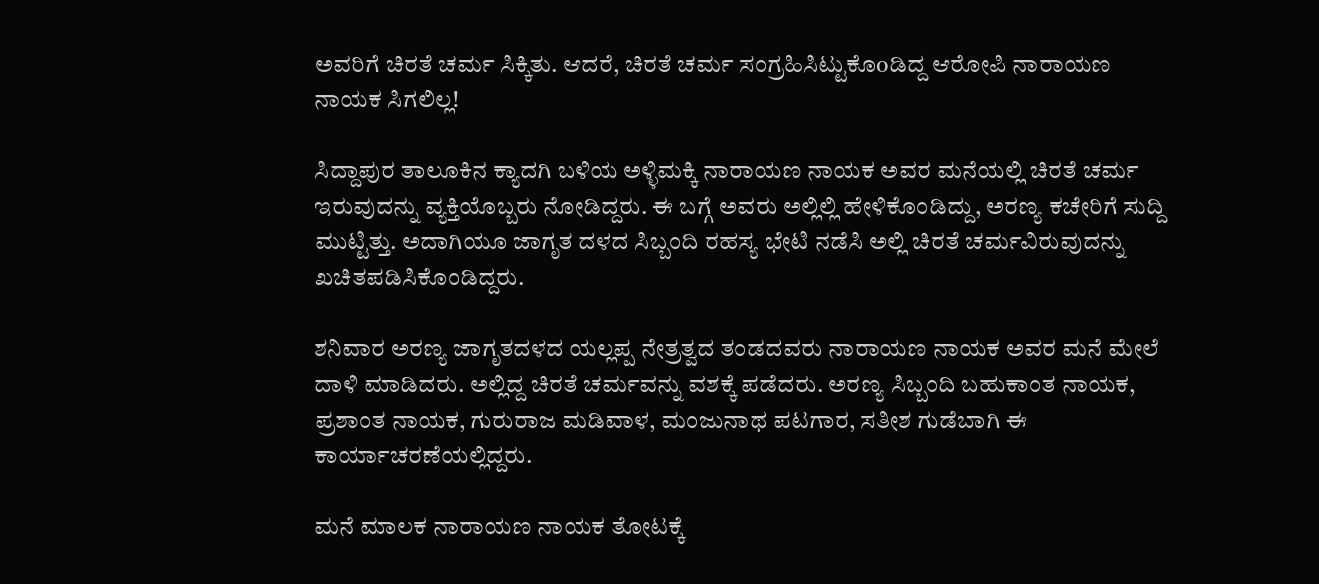ಅವರಿಗೆ ಚಿರತೆ ಚರ್ಮ ಸಿಕ್ಕಿತು. ಆದರೆ, ಚಿರತೆ ಚರ್ಮ ಸಂಗ್ರಹಿಸಿಟ್ಟುಕೊoಡಿದ್ದ ಆರೋಪಿ ನಾರಾಯಣ ನಾಯಕ ಸಿಗಲಿಲ್ಲ!

ಸಿದ್ದಾಪುರ ತಾಲೂಕಿನ ಕ್ಯಾದಗಿ ಬಳಿಯ ಅಳ್ಳಿಮಕ್ಕಿ ನಾರಾಯಣ ನಾಯಕ ಅವರ ಮನೆಯಲ್ಲಿ ಚಿರತೆ ಚರ್ಮ ಇರುವುದನ್ನು ವ್ಯಕ್ತಿಯೊಬ್ಬರು ನೋಡಿದ್ದರು. ಈ ಬಗ್ಗೆ ಅವರು ಅಲ್ಲಿಲ್ಲಿ ಹೇಳಿಕೊಂಡಿದ್ದು, ಅರಣ್ಯ ಕಚೇರಿಗೆ ಸುದ್ದಿ ಮುಟ್ಟಿತ್ತು. ಅದಾಗಿಯೂ ಜಾಗೃತ ದಳದ ಸಿಬ್ಬಂದಿ ರಹಸ್ಯ ಭೇಟಿ ನಡೆಸಿ ಅಲ್ಲಿ ಚಿರತೆ ಚರ್ಮವಿರುವುದನ್ನು ಖಚಿತಪಡಿಸಿಕೊಂಡಿದ್ದರು.

ಶನಿವಾರ ಅರಣ್ಯ ಜಾಗೃತದಳದ ಯಲ್ಲಪ್ಪ ನೇತ್ರತ್ವದ ತಂಡದವರು ನಾರಾಯಣ ನಾಯಕ ಅವರ ಮನೆ ಮೇಲೆ ದಾಳಿ ಮಾಡಿದರು. ಅಲ್ಲಿದ್ದ ಚಿರತೆ ಚರ್ಮವನ್ನು ವಶಕ್ಕೆ ಪಡೆದರು. ಅರಣ್ಯ ಸಿಬ್ಬಂದಿ ಬಹುಕಾಂತ ನಾಯಕ, ಪ್ರಶಾಂತ ನಾಯಕ, ಗುರುರಾಜ ಮಡಿವಾಳ, ಮಂಜುನಾಥ ಪಟಗಾರ, ಸತೀಶ ಗುಡೆಬಾಗಿ ಈ ಕಾರ್ಯಾಚರಣೆಯಲ್ಲಿದ್ದರು.

ಮನೆ ಮಾಲಕ ನಾರಾಯಣ ನಾಯಕ ತೋಟಕ್ಕೆ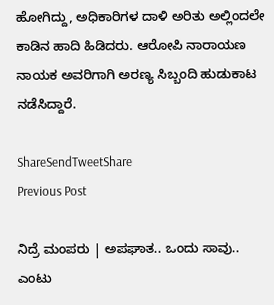ಹೋಗಿದ್ದು, ಅಧಿಕಾರಿಗಳ ದಾಳಿ ಅರಿತು ಅಲ್ಲಿಂದಲೇ ಕಾಡಿನ ಹಾದಿ ಹಿಡಿದರು. ಆರೋಪಿ ನಾರಾಯಣ ನಾಯಕ ಅವರಿಗಾಗಿ ಅರಣ್ಯ ಸಿಬ್ಬಂದಿ ಹುಡುಕಾಟ ನಡೆಸಿದ್ದಾರೆ.

ShareSendTweetShare
Previous Post

ನಿದ್ರೆ ಮಂಪರು | ಅಪಘಾತ.. ಒಂದು ಸಾವು.. ಎಂಟು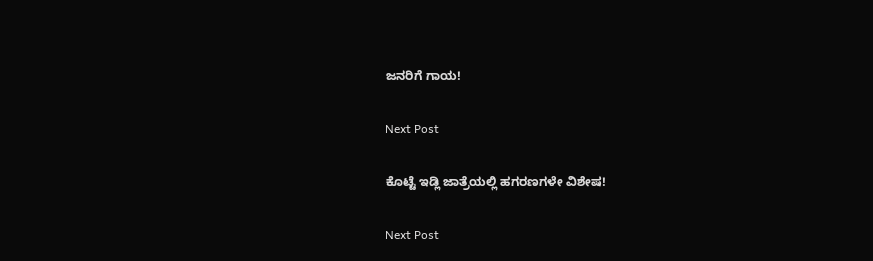ಜನರಿಗೆ ಗಾಯ!

Next Post

ಕೊಟ್ಟೆ ಇಡ್ಲಿ ಜಾತ್ರೆಯಲ್ಲಿ ಹಗರಣಗಳೇ ವಿಶೇಷ!

Next Post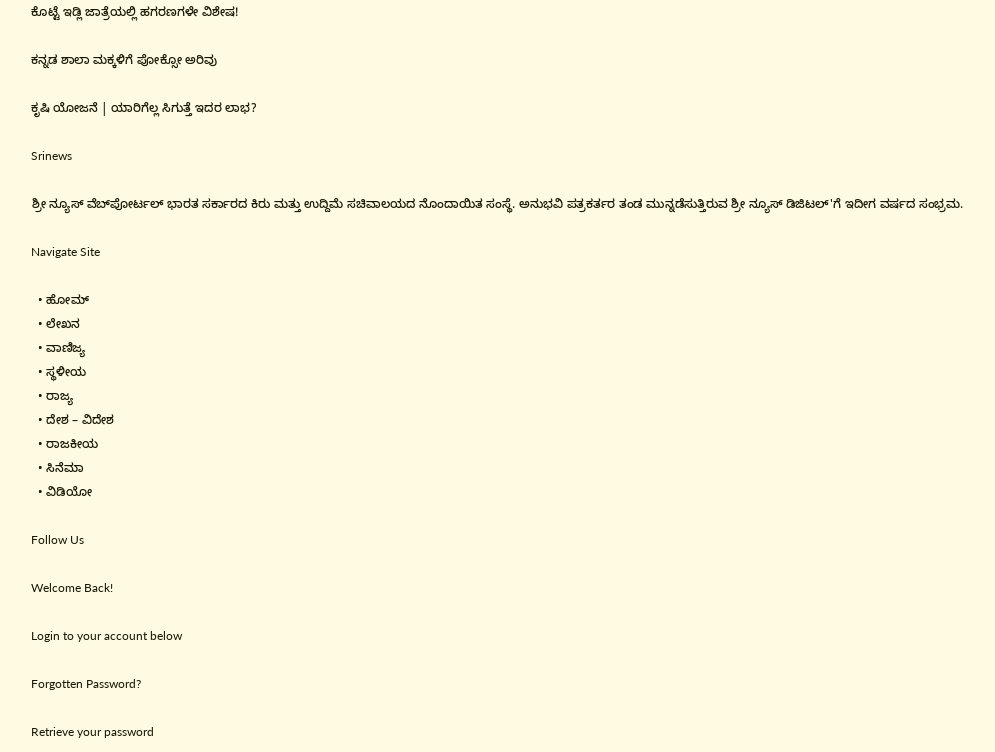ಕೊಟ್ಟೆ ಇಡ್ಲಿ ಜಾತ್ರೆಯಲ್ಲಿ ಹಗರಣಗಳೇ ವಿಶೇಷ!

ಕನ್ನಡ ಶಾಲಾ ಮಕ್ಕಳಿಗೆ ಪೋಕ್ಸೋ ಅರಿವು

ಕೃಷಿ ಯೋಜನೆ | ಯಾರಿಗೆಲ್ಲ ಸಿಗುತ್ತೆ ಇದರ ಲಾಭ?

Srinews

ಶ್ರೀ ನ್ಯೂಸ್ ವೆಬ್‌ಪೋರ್ಟಲ್ ಭಾರತ ಸರ್ಕಾರದ ಕಿರು ಮತ್ತು ಉದ್ದಿಮೆ ಸಚಿವಾಲಯದ ನೊಂದಾಯಿತ ಸಂಸ್ಥೆ. ಅನುಭವಿ ಪತ್ರಕರ್ತರ ತಂಡ ಮುನ್ನಡೆಸುತ್ತಿರುವ ಶ್ರೀ ನ್ಯೂಸ್ ಡಿಜಿಟಲ್'ಗೆ ಇದೀಗ ವರ್ಷದ ಸಂಭ್ರಮ.

Navigate Site

  • ಹೋಮ್
  • ಲೇಖನ
  • ವಾಣಿಜ್ಯ
  • ಸ್ಥಳೀಯ
  • ರಾಜ್ಯ
  • ದೇಶ – ವಿದೇಶ
  • ರಾಜಕೀಯ
  • ಸಿನೆಮಾ
  • ವಿಡಿಯೋ

Follow Us

Welcome Back!

Login to your account below

Forgotten Password?

Retrieve your password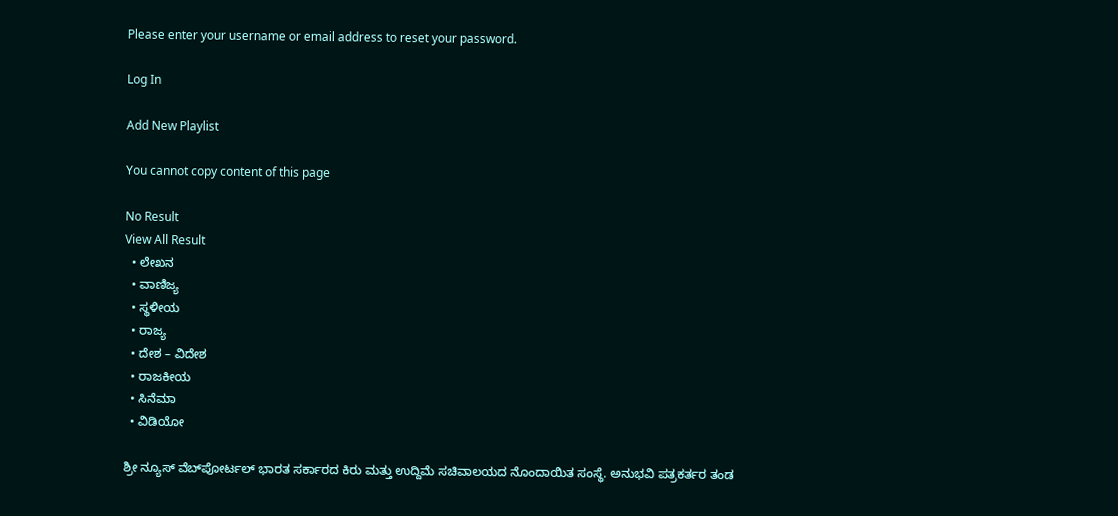Please enter your username or email address to reset your password.

Log In

Add New Playlist

You cannot copy content of this page

No Result
View All Result
  • ಲೇಖನ
  • ವಾಣಿಜ್ಯ
  • ಸ್ಥಳೀಯ
  • ರಾಜ್ಯ
  • ದೇಶ – ವಿದೇಶ
  • ರಾಜಕೀಯ
  • ಸಿನೆಮಾ
  • ವಿಡಿಯೋ

ಶ್ರೀ ನ್ಯೂಸ್ ವೆಬ್‌ಪೋರ್ಟಲ್ ಭಾರತ ಸರ್ಕಾರದ ಕಿರು ಮತ್ತು ಉದ್ದಿಮೆ ಸಚಿವಾಲಯದ ನೊಂದಾಯಿತ ಸಂಸ್ಥೆ. ಅನುಭವಿ ಪತ್ರಕರ್ತರ ತಂಡ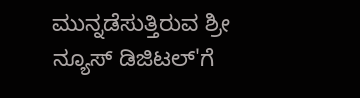ಮುನ್ನಡೆಸುತ್ತಿರುವ ಶ್ರೀ ನ್ಯೂಸ್ ಡಿಜಿಟಲ್'ಗೆ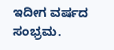ಇದೀಗ ವರ್ಷದ ಸಂಭ್ರಮ.